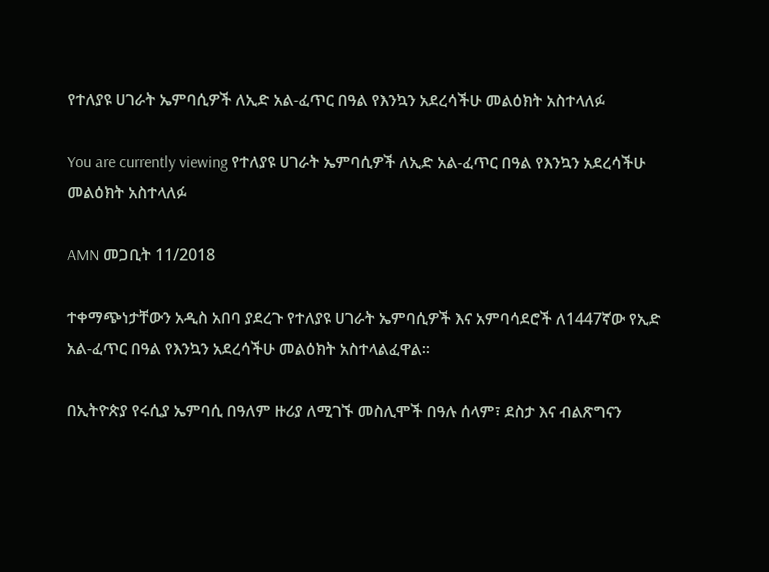የተለያዩ ሀገራት ኤምባሲዎች ለኢድ አል-ፈጥር በዓል የእንኳን አደረሳችሁ መልዕክት አስተላለፉ

You are currently viewing የተለያዩ ሀገራት ኤምባሲዎች ለኢድ አል-ፈጥር በዓል የእንኳን አደረሳችሁ መልዕክት አስተላለፉ

AMN መጋቢት 11/2018

ተቀማጭነታቸውን አዲስ አበባ ያደረጉ የተለያዩ ሀገራት ኤምባሲዎች እና አምባሳደሮች ለ1447ኛው የኢድ አል-ፈጥር በዓል የእንኳን አደረሳችሁ መልዕክት አስተላልፈዋል።

በኢትዮጵያ የሩሲያ ኤምባሲ በዓለም ዙሪያ ለሚገኙ መስሊሞች በዓሉ ሰላም፣ ደስታ እና ብልጽግናን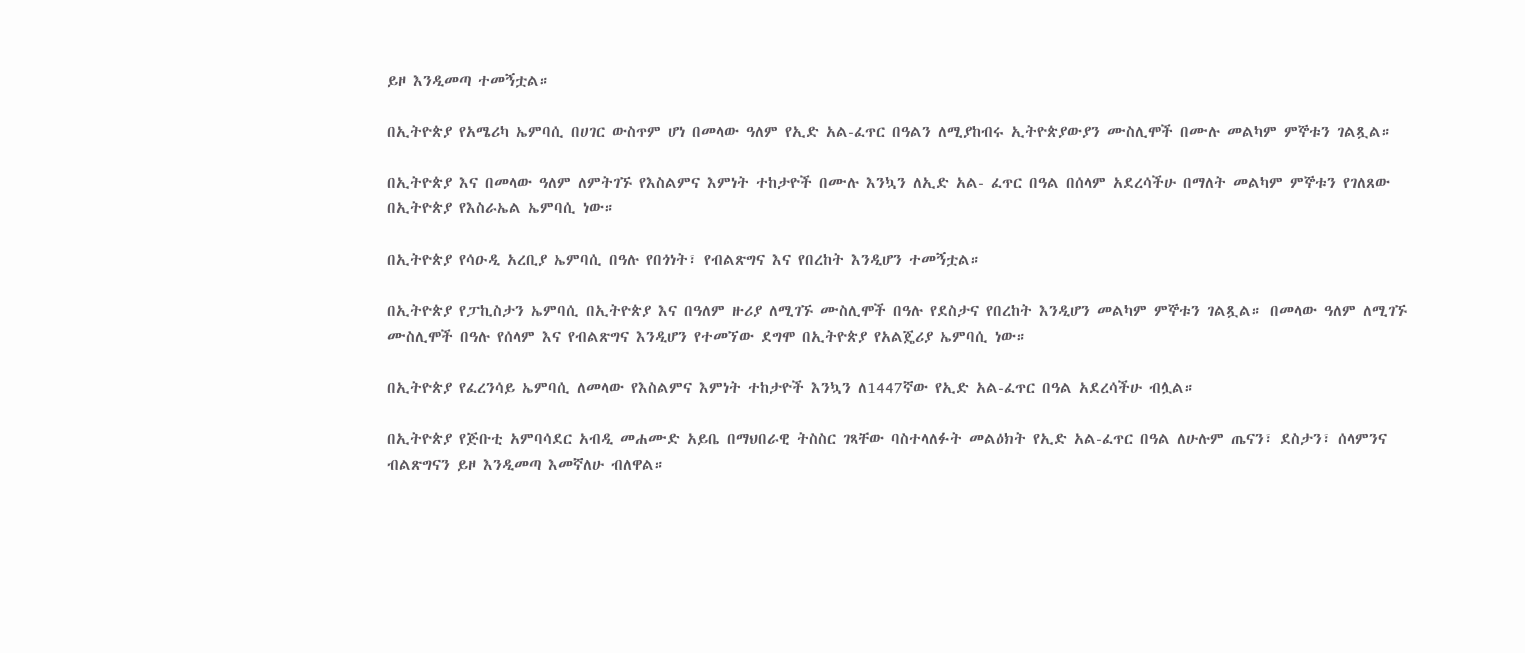ይዞ እንዲመጣ ተመኝቷል።

በኢትዮጵያ የአሜሪካ ኤምባሲ በሀገር ውስጥም ሆነ በመላው ዓለም የኢድ አል-ፈጥር በዓልን ለሚያከብሩ ኢትዮጵያውያን ሙስሊሞች በሙሉ መልካም ምኞቱን ገልጿል።

በኢትዮጵያ እና በመላው ዓለም ለምትገኙ የእስልምና እምነት ተከታዮች በሙሉ እንኳን ለኢድ አል- ፈጥር በዓል በሰላም አደረሳችሁ በማለት መልካም ምኞቱን የገለጸው በኢትዮጵያ የእስራኤል ኤምባሲ ነው።

በኢትዮጵያ የሳዑዲ አረቢያ ኤምባሲ በዓሉ የበጎነት፣ የብልጽግና እና የበረከት እንዲሆን ተመኝቷል።

በኢትዮጵያ የፓኪስታን ኤምባሲ በኢትዮጵያ እና በዓለም ዙሪያ ለሚገኙ ሙስሊሞች በዓሉ የደስታና የበረከት እንዲሆን መልካም ምኞቱን ገልጿል። በመላው ዓለም ለሚገኙ ሙስሊሞች በዓሉ የሰላም እና የብልጽግና እንዲሆን የተመኘው ደግሞ በኢትዮጵያ የአልጄሪያ ኤምባሲ ነው።

በኢትዮጵያ የፈረንሳይ ኤምባሲ ለመላው የእስልምና እምነት ተከታዮች እንኳን ለ1447ኛው የኢድ አል-ፈጥር በዓል አደረሳችሁ ብሏል።

በኢትዮጵያ የጅቡቲ አምባሳደር አብዲ መሐሙድ አይቤ በማህበራዊ ትስስር ገጻቸው ባስተላለፉት መልዕክት የኢድ አል-ፈጥር በዓል ለሁሉም ጤናን፣ ደስታን፣ ሰላምንና ብልጽግናን ይዞ እንዲመጣ እመኛለሁ ብለዋል።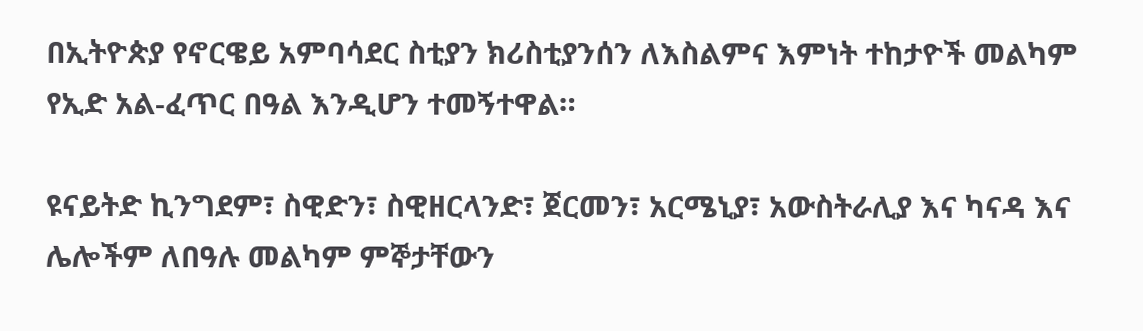በኢትዮጵያ የኖርዌይ አምባሳደር ስቲያን ክሪስቲያንሰን ለእስልምና እምነት ተከታዮች መልካም የኢድ አል-ፈጥር በዓል እንዲሆን ተመኝተዋል።

ዩናይትድ ኪንግደም፣ ስዊድን፣ ስዊዘርላንድ፣ ጀርመን፣ አርሜኒያ፣ አውስትራሊያ እና ካናዳ እና ሌሎችም ለበዓሉ መልካም ምኞታቸውን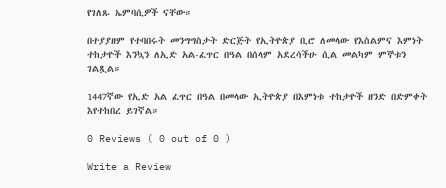የገለጹ ኤምባሲዎች ናቸው።

በተያያዘም የተባበሩት መንግግስታት ድርጅት የኢትዮጵያ ቢሮ ለመላው የእስልምና እምነት ተከታዮች እንኳን ለኢድ አል-ፈጥር በዓል በሰላም አደረሳችሁ ሲል መልካም ምኞቱን ገልጿል።

1447ኛው የኢድ አል ፈጥር በዓል በመላው ኢትዮጵያ በእምነቱ ተከታዮች ዘንድ በድምቀት እየተከበረ ይገኛል።

0 Reviews ( 0 out of 0 )

Write a Review